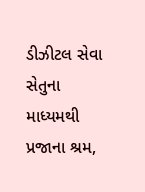ડીઝીટલ સેવા સેતુના માધ્‍યમથી પ્રજાના શ્રમ,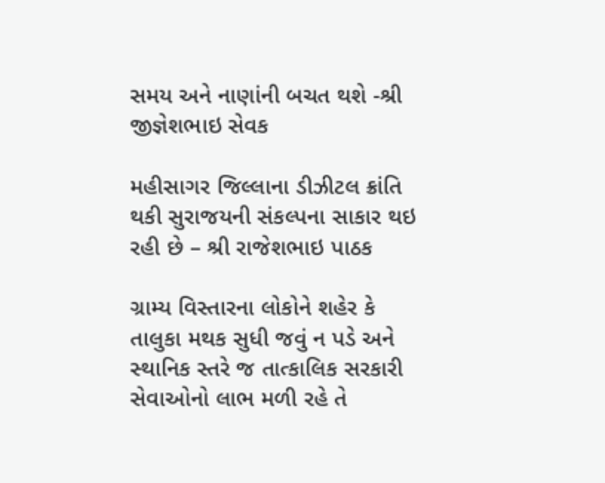સમય અને નાણાંની બચત થશે -શ્રી જીજ્ઞેશભાઇ સેવક

મહીસાગર જિલ્‍લાના ડીઝીટલ ક્રાંતિ થકી સુરાજયની સંકલ્‍પના સાકાર થઇ રહી છે – શ્રી રાજેશભાઇ પાઠક

ગ્રામ્‍ય વિસ્‍તારના લોકોને શહેર કે તાલુકા મથક સુધી જવું ન પડે અને સ્‍થાનિક સ્‍તરે જ તાત્‍કાલિક સરકારી સેવાઓનો લાભ મળી રહે તે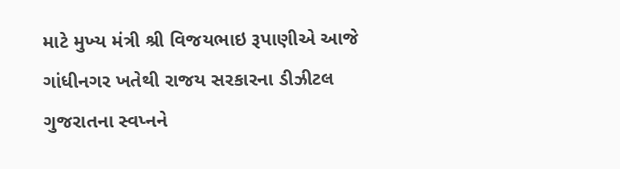માટે મુખ્‍ય મંત્રી શ્રી વિજયભાઇ રૂપાણીએ આજે ગાંધીનગર ખતેથી રાજય સરકારના ડીઝીટલ ગુજરાતના સ્‍વપ્‍નને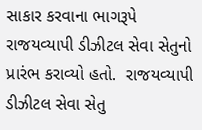સાકાર કરવાના ભાગરૂપે રાજયવ્‍યાપી ડીઝીટલ સેવા સેતુનો પ્રારંભ કરાવ્‍યો હતો.  રાજયવ્‍યાપી ડીઝીટલ સેવા સેતુ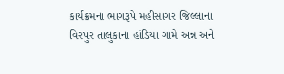કાર્યક્રમના ભાગરૂપે મહીસાગર જિલ્‍લાના વિરપુર તાલુકાના હાંડિયા ગામે અન્ન અને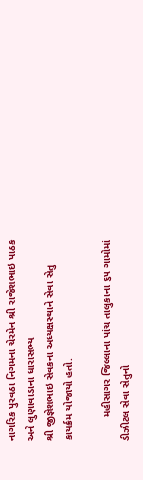નાગરિક પુરવઠા નિગમના ચેરમેન શ્રી રાજેશભાઇ પાઠક અને લુણાવાડાના ધારાસભ્‍ય
શ્રી જીજ્ઞેશભાઇ સેવકના અધ્‍યક્ષસ્‍થાને સેવા સેતુ કાયર્ક્રમ યોજાયો હતો.

        મહીસાગર જિલ્‍લાના પાંચ તાલુકાના ૬૫ ગામોમાં ડીઝીટલ સેવા સેતુનો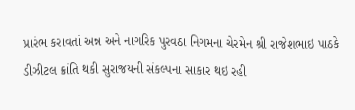પ્રારંભ કરાવતાં અન્ન અને નાગરિક પુરવઠા નિગમના ચેરમેન શ્રી રાજેશભાઇ પાઠકે ડીઝીટલ ક્રાંતિ થકી સુરાજયની સંકલ્‍પના સાકાર થઇ રહી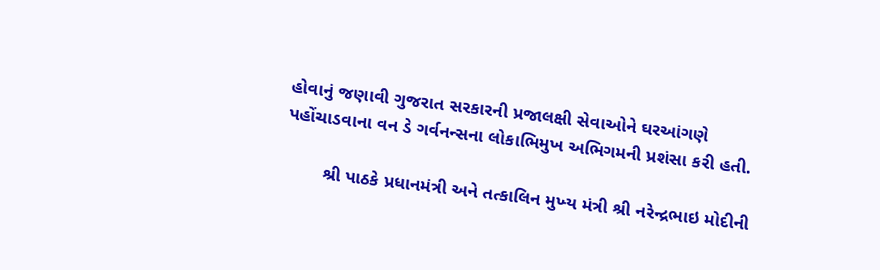હોવાનું જણાવી ગુજરાત સરકારની પ્રજાલક્ષી સેવાઓને ઘરઆંગણે પહોંચાડવાના વન ડે ગર્વનન્‍સના લોકાભિમુખ અભિગમની પ્રશંસા કરી હતી.

        શ્રી પાઠકે પ્રધાનમંત્રી અને તત્‍કાલિન મુખ્‍ય મંત્રી શ્રી નરેન્‍દ્રભાઇ મોદીની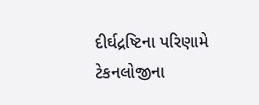દીર્ઘદ્રષ્‍ટિના પરિણામે ટેકનલોજીના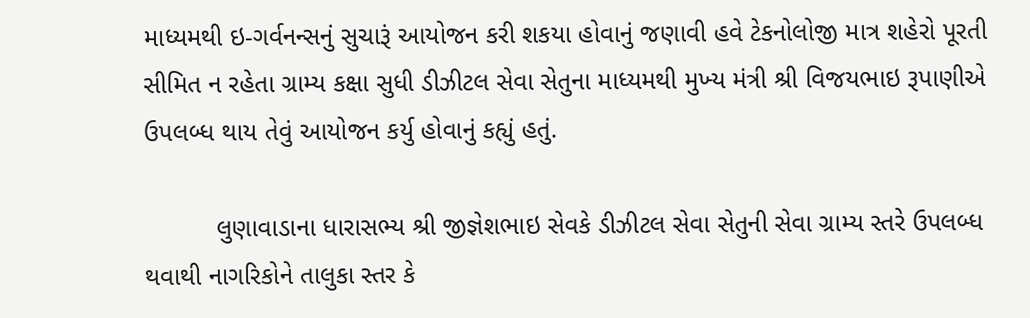માધ્‍યમથી ઇ-ગર્વનન્‍સનું સુચારૂં આયોજન કરી શકયા હોવાનું જણાવી હવે ટેકનોલોજી માત્ર શહેરો પૂરતી સીમિત ન રહેતા ગ્રામ્‍ય કક્ષા સુધી ડીઝીટલ સેવા સેતુના માધ્‍યમથી મુખ્‍ય મંત્રી શ્રી વિજયભાઇ રૂપાણીએ ઉપલબ્‍ધ થાય તેવું આયોજન કર્યુ હોવાનું કહ્યું હતું.

          લુણાવાડાના ધારાસભ્‍ય શ્રી જીજ્ઞેશભાઇ સેવકે ડીઝીટલ સેવા સેતુની સેવા ગ્રામ્‍ય સ્‍તરે ઉપલબ્‍ધ થવાથી નાગરિકોને તાલુકા સ્‍તર કે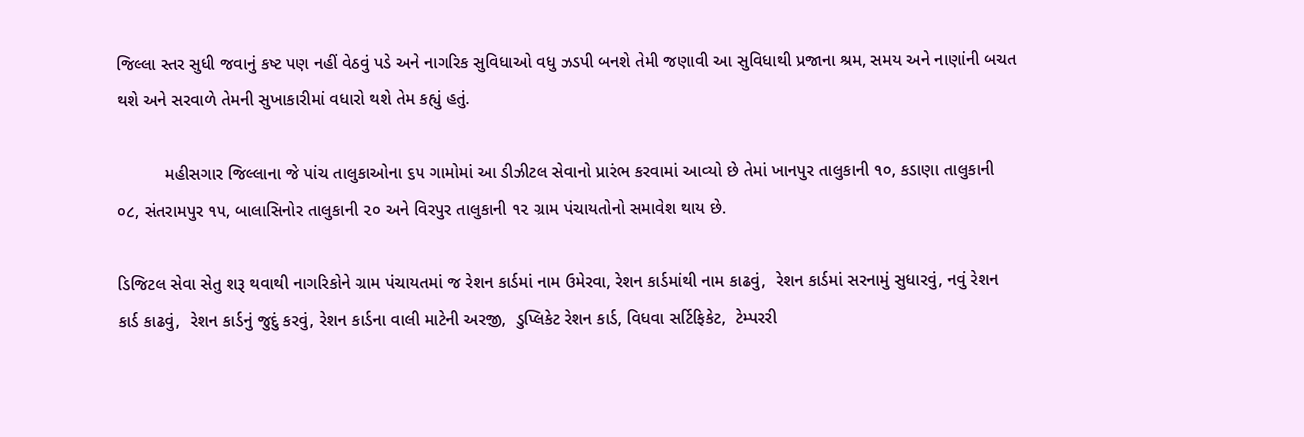જિલ્‍લા સ્‍તર સુધી જવાનું કષ્‍ટ પણ નહીં વેઠવું પડે અને નાગરિક સુવિધાઓ વધુ ઝડપી બનશે તેમી જણાવી આ સુવિધાથી પ્રજાના શ્રમ, સમય અને નાણાંની બચત થશે અને સરવાળે તેમની સુખાકારીમાં વધારો થશે તેમ કહ્યું હતું.

          મહીસગાર જિલ્‍લાના જે પાંચ તાલુકાઓના ૬૫ ગામોમાં આ ડીઝીટલ સેવાનો પ્રારંભ કરવામાં આવ્‍યો છે તેમાં ખાનપુર તાલુકાની ૧૦, કડાણા તાલુકાની ૦૮, સંતરામપુર ૧૫, બાલાસિનોર તાલુકાની ૨૦ અને વિરપુર તાલુકાની ૧૨ ગ્રામ પંચાયતોનો સમાવેશ થાય છે.

ડિજિટલ સેવા સેતુ શરૂ થવાથી નાગરિકોને ગ્રામ પંચાયતમાં જ રેશન કાર્ડમાં નામ ઉમેરવા, રેશન કાર્ડમાંથી નામ કાઢવું,  રેશન કાર્ડમાં સરનામું સુધારવું, નવું રેશન કાર્ડ કાઢવું,  રેશન કાર્ડનું જુદું કરવું, રેશન કાર્ડના વાલી માટેની અરજી,  ડુપ્લિકેટ રેશન કાર્ડ, વિધવા સર્ટિફિકેટ,  ટેમ્પરરી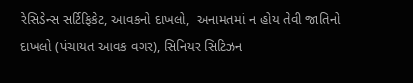રેસિડેન્સ સર્ટિફિકેટ, આવકનો દાખલો,  અનામતમાં ન હોય તેવી જાતિનો દાખલો (પંચાયત આવક વગર), સિનિયર સિટિઝન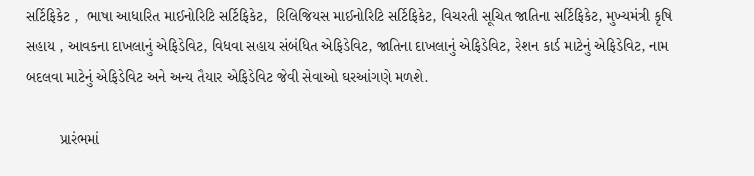સર્ટિફિકેટ ,  ભાષા આધારિત માઈનોરિટિ સર્ટિફિકેટ,  રિલિજિયસ માઈનોરિટિ સર્ટિફિકેટ, વિચરતી સૂચિત જાતિના સર્ટિફિકેટ, મુખ્યમંત્રી કૃષિ સહાય , આવકના દાખલાનું એફિડેવિટ, વિધવા સહાય સંબંધિત એફિડેવિટ, જાતિના દાખલાનું એફિડેવિટ, રેશન કાર્ડ માટેનું એફિડેવિટ, નામ બદલવા માટેનું એફિડેવિટ અને અન્ય તૈયાર એફિડેવિટ જેવી સેવાઓ ઘરઆંગણે મળશે.

        પ્રારંભમાં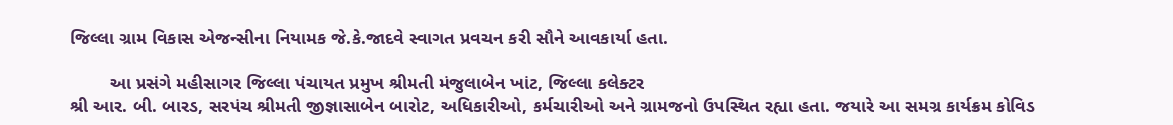જિલ્લા ગ્રામ વિકાસ એજન્સીના નિયામક જે.કે.જાદવે સ્‍વાગત પ્રવચન કરી સૌને આવકાર્યા હતા.

        આ પ્રસંગે મહીસાગર જિલ્લા પંચાયત પ્રમુખ શ્રીમતી મંજુલાબેન ખાંટ, જિલ્લા કલેક્ટર
શ્રી આર. બી. બારડ, સરપંચ શ્રીમતી જીજ્ઞાસાબેન બારોટ, અધિકારીઓ, કર્મચારીઓ અને ગ્રામજનો ઉપસ્થિત રહ્યા હતા. જયારે આ સમગ્ર કાર્યક્રમ કોવિડ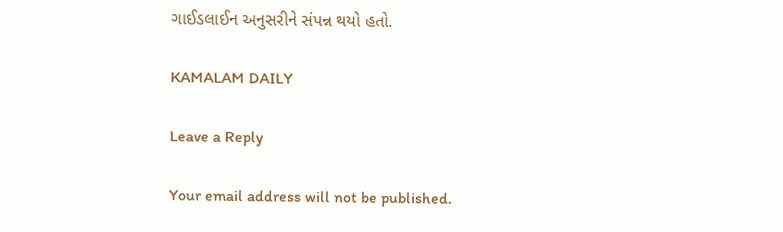ગાઈડલાઈન અનુસરીને સંપન્ન થયો હતો.

KAMALAM DAILY

Leave a Reply

Your email address will not be published.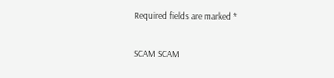Required fields are marked *

SCAM SCAM